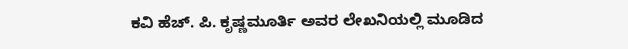ಕವಿ ಹೆಚ್. ಪಿ. ಕೃಷ್ಣಮೂರ್ತಿ ಅವರ ಲೇಖನಿಯಲ್ಲಿ ಮೂಡಿದ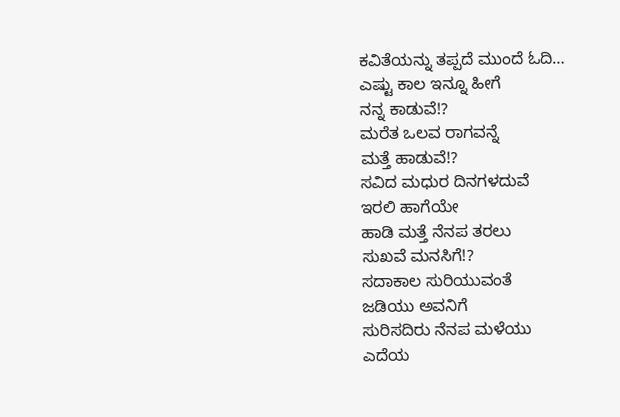ಕವಿತೆಯನ್ನು ತಪ್ಪದೆ ಮುಂದೆ ಓದಿ…
ಎಷ್ಟು ಕಾಲ ಇನ್ನೂ ಹೀಗೆ
ನನ್ನ ಕಾಡುವೆ!?
ಮರೆತ ಒಲವ ರಾಗವನ್ನೆ
ಮತ್ತೆ ಹಾಡುವೆ!?
ಸವಿದ ಮಧುರ ದಿನಗಳದುವೆ
ಇರಲಿ ಹಾಗೆಯೇ
ಹಾಡಿ ಮತ್ತೆ ನೆನಪ ತರಲು
ಸುಖವೆ ಮನಸಿಗೆ!?
ಸದಾಕಾಲ ಸುರಿಯುವಂತೆ
ಜಡಿಯು ಅವನಿಗೆ
ಸುರಿಸದಿರು ನೆನಪ ಮಳೆಯು
ಎದೆಯ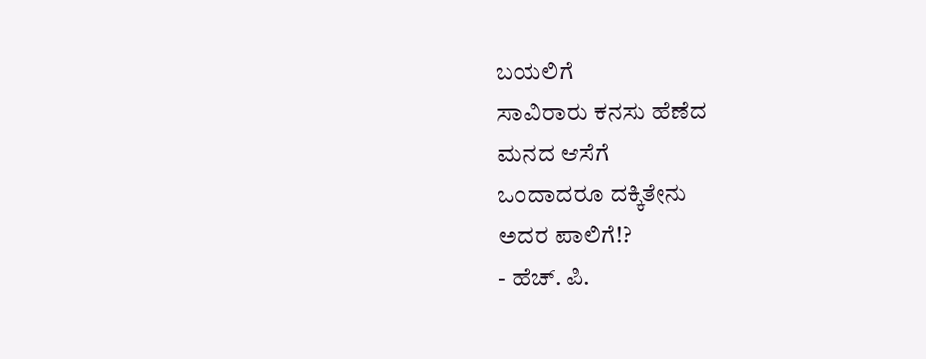ಬಯಲಿಗೆ
ಸಾವಿರಾರು ಕನಸು ಹೆಣೆದ
ಮನದ ಆಸೆಗೆ
ಒಂದಾದರೂ ದಕ್ಕಿತೇನು
ಅದರ ಪಾಲಿಗೆ!?
- ಹೆಚ್. ಪಿ.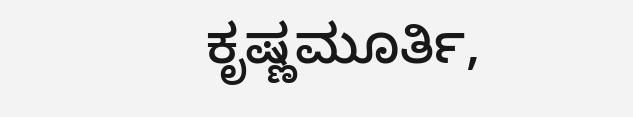ಕೃಷ್ಣಮೂರ್ತಿ,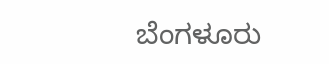ಬೆಂಗಳೂರು